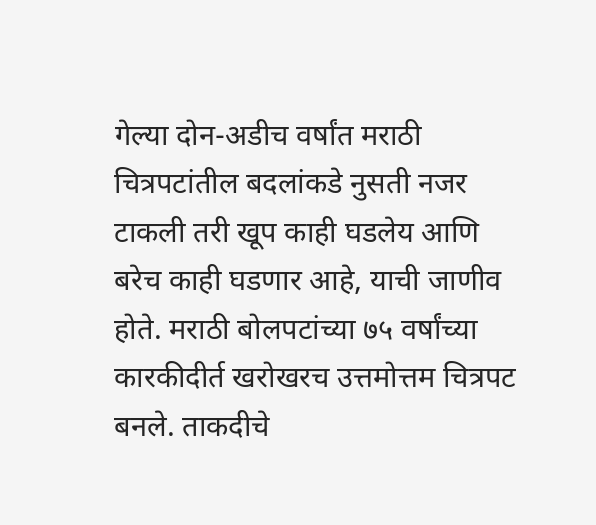गेल्या दोन-अडीच वर्षांत मराठी चित्रपटांतील बदलांकडे नुसती नजर टाकली तरी खूप काही घडलेय आणि बरेच काही घडणार आहे, याची जाणीव होते. मराठी बोलपटांच्या ७५ वर्षांच्या कारकीदीर्त खरोखरच उत्तमोत्तम चित्रपट बनले. ताकदीचे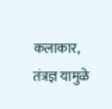कलाकार, तंत्रज्ञ यामुळे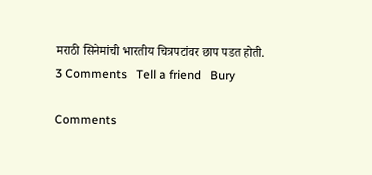मराठी सिनेमांची भारतीय चित्रपटांवर छाप पडत होती.
3 Comments   Tell a friend   Bury

Comments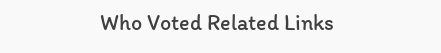Who Voted Related Links